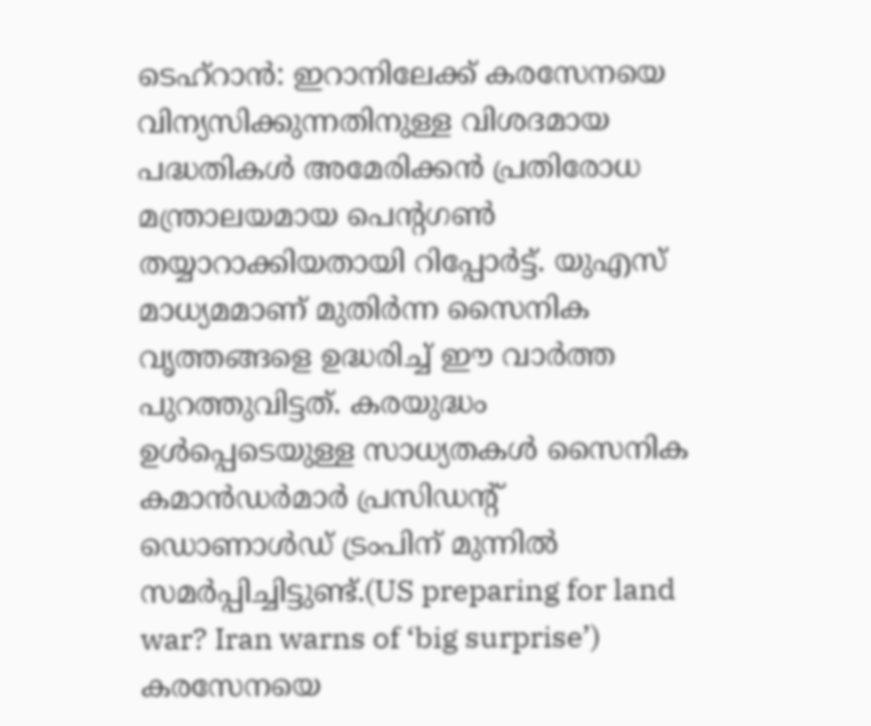ടെഹ്റാൻ: ഇറാനിലേക്ക് കരസേനയെ വിന്യസിക്കുന്നതിനുള്ള വിശദമായ പദ്ധതികൾ അമേരിക്കൻ പ്രതിരോധ മന്ത്രാലയമായ പെന്റഗൺ തയ്യാറാക്കിയതായി റിപ്പോർട്ട്. യുഎസ് മാധ്യമമാണ് മുതിർന്ന സൈനിക വൃത്തങ്ങളെ ഉദ്ധരിച്ച് ഈ വാർത്ത പുറത്തുവിട്ടത്. കരയുദ്ധം ഉൾപ്പെടെയുള്ള സാധ്യതകൾ സൈനിക കമാൻഡർമാർ പ്രസിഡന്റ് ഡൊണാൾഡ് ട്രംപിന് മുന്നിൽ സമർപ്പിച്ചിട്ടുണ്ട്.(US preparing for land war? Iran warns of ‘big surprise’)
കരസേനയെ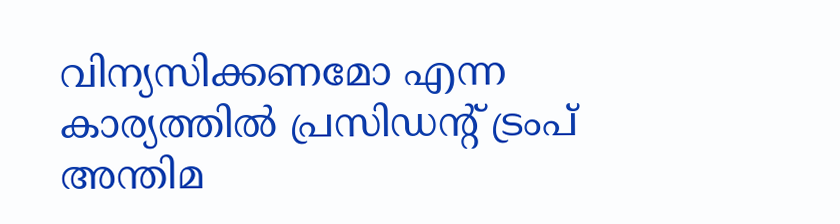വിന്യസിക്കണമോ എന്ന കാര്യത്തിൽ പ്രസിഡന്റ് ട്രംപ് അന്തിമ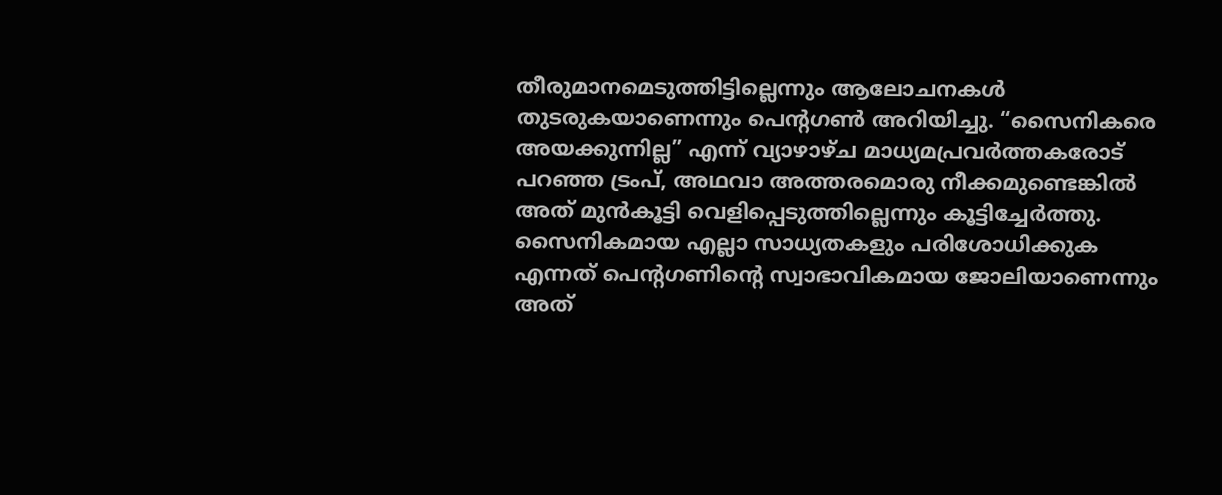തീരുമാനമെടുത്തിട്ടില്ലെന്നും ആലോചനകൾ തുടരുകയാണെന്നും പെന്റഗൺ അറിയിച്ചു. “സൈനികരെ അയക്കുന്നില്ല” എന്ന് വ്യാഴാഴ്ച മാധ്യമപ്രവർത്തകരോട് പറഞ്ഞ ട്രംപ്, അഥവാ അത്തരമൊരു നീക്കമുണ്ടെങ്കിൽ അത് മുൻകൂട്ടി വെളിപ്പെടുത്തില്ലെന്നും കൂട്ടിച്ചേർത്തു.
സൈനികമായ എല്ലാ സാധ്യതകളും പരിശോധിക്കുക എന്നത് പെന്റഗണിന്റെ സ്വാഭാവികമായ ജോലിയാണെന്നും അത്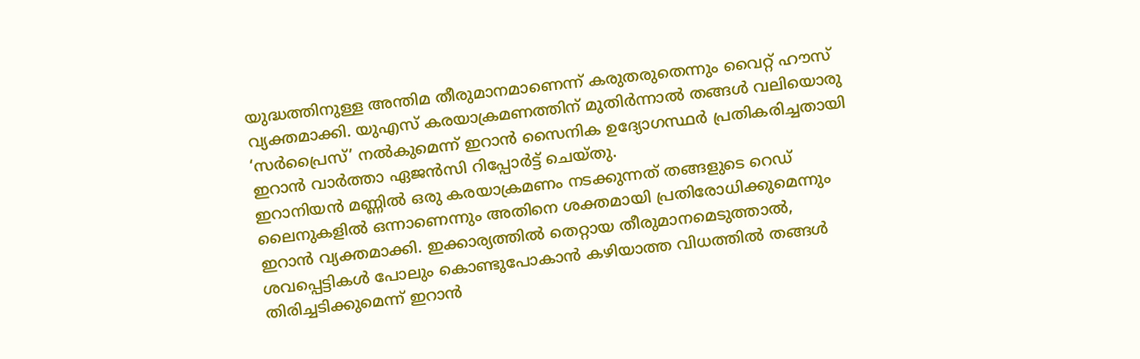യുദ്ധത്തിനുള്ള അന്തിമ തീരുമാനമാണെന്ന് കരുതരുതെന്നും വൈറ്റ് ഹൗസ് വ്യക്തമാക്കി. യുഎസ് കരയാക്രമണത്തിന് മുതിർന്നാൽ തങ്ങൾ വലിയൊരു ‘സർപ്രൈസ്’ നൽകുമെന്ന് ഇറാൻ സൈനിക ഉദ്യോഗസ്ഥർ പ്രതികരിച്ചതായി ഇറാൻ വാർത്താ ഏജൻസി റിപ്പോർട്ട് ചെയ്തു.
ഇറാനിയൻ മണ്ണിൽ ഒരു കരയാക്രമണം നടക്കുന്നത് തങ്ങളുടെ റെഡ് ലൈനുകളിൽ ഒന്നാണെന്നും അതിനെ ശക്തമായി പ്രതിരോധിക്കുമെന്നും ഇറാൻ വ്യക്തമാക്കി. ഇക്കാര്യത്തിൽ തെറ്റായ തീരുമാനമെടുത്താൽ, ശവപ്പെട്ടികൾ പോലും കൊണ്ടുപോകാൻ കഴിയാത്ത വിധത്തിൽ തങ്ങൾ തിരിച്ചടിക്കുമെന്ന് ഇറാൻ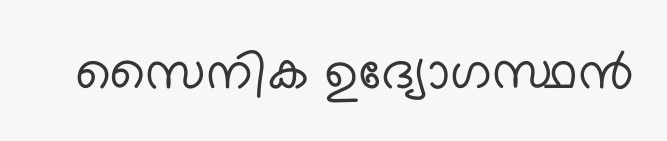സൈനിക ഉദ്യോഗസ്ഥൻ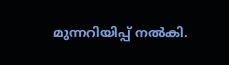മുന്നറിയിപ്പ് നൽകി.